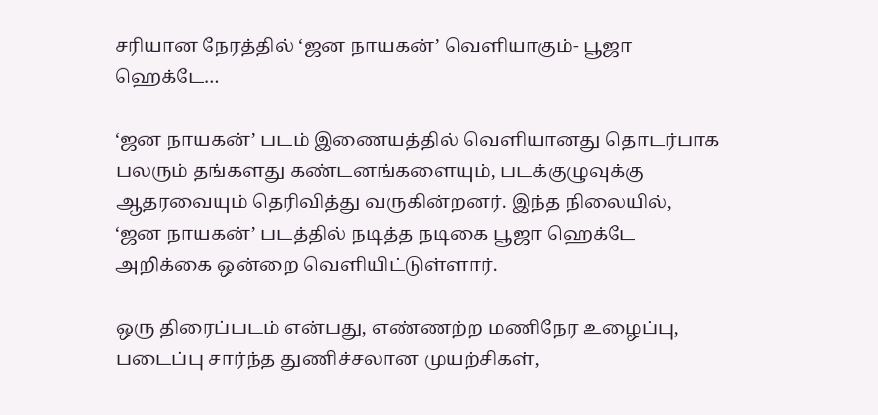சரியான நேரத்தில் ‘ஜன நாயகன்’ வெளியாகும்- பூஜா ஹெக்டே…

‘ஜன நாயகன்’ படம் இணையத்தில் வெளியானது தொடர்பாக பலரும் தங்களது கண்டனங்களையும், படக்குழுவுக்கு ஆதரவையும் தெரிவித்து வருகின்றனர். இந்த நிலையில், ‘ஜன நாயகன்’ படத்தில் நடித்த நடிகை பூஜா ஹெக்டே அறிக்கை ஒன்றை வெளியிட்டுள்ளார்.

ஒரு திரைப்படம் என்பது, எண்ணற்ற மணிநேர உழைப்பு, படைப்பு சார்ந்த துணிச்சலான முயற்சிகள்,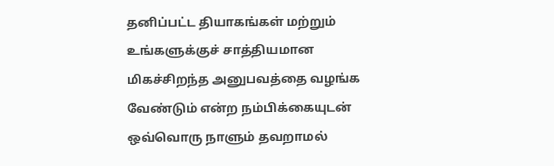தனிப்பட்ட தியாகங்கள் மற்றும் உங்களுக்குச் சாத்தியமான மிகச்சிறந்த அனுபவத்தை வழங்க வேண்டும் என்ற நம்பிக்கையுடன் ஒவ்வொரு நாளும் தவறாமல்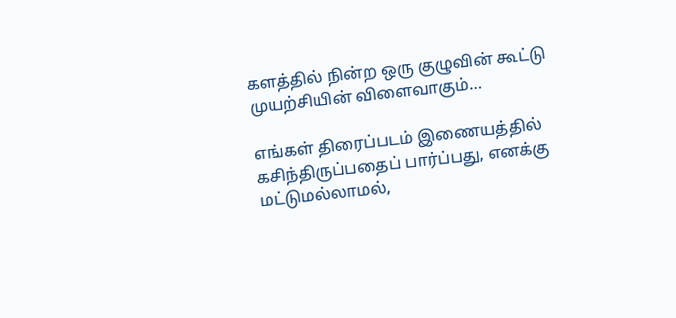களத்தில் நின்ற ஒரு குழுவின் கூட்டு முயற்சியின் விளைவாகும்…

எங்கள் திரைப்படம் இணையத்தில் கசிந்திருப்பதைப் பார்ப்பது, எனக்கு மட்டுமல்லாமல்,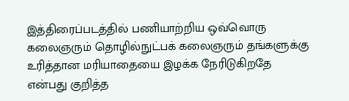இத்திரைப்படத்தில் பணியாற்றிய ஒவ்வொரு கலைஞரும் தொழில்நுட்பக் கலைஞரும் தங்களுக்கு உரித்தான மரியாதையை இழக்க நேரிடுகிறதே என்பது குறித்த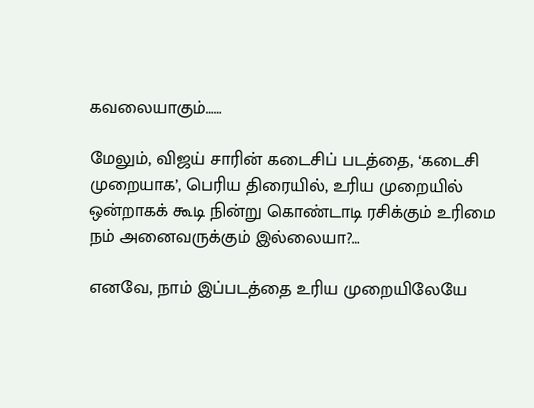கவலையாகும்……

மேலும், விஜய் சாரின் கடைசிப் படத்தை, ‘கடைசி முறையாக’, பெரிய திரையில், உரிய முறையில் ஒன்றாகக் கூடி நின்று கொண்டாடி ரசிக்கும் உரிமை நம் அனைவருக்கும் இல்லையா?…

எனவே, நாம் இப்படத்தை உரிய முறையிலேயே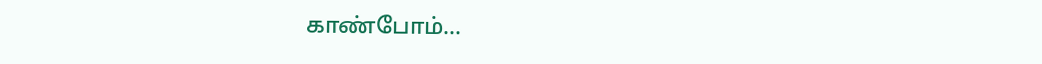காண்போம்…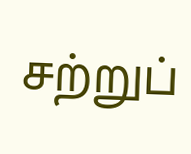சற்றுப்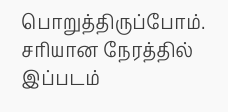பொறுத்திருப்போம். சரியான நேரத்தில் இப்படம்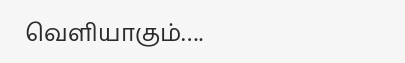வெளியாகும்….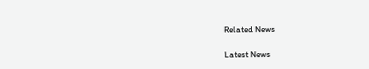Related News

Latest News